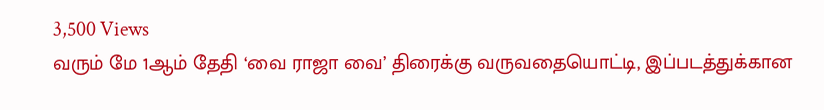3,500 Views
வரும் மே 1ஆம் தேதி ‘வை ராஜா வை’ திரைக்கு வருவதையொட்டி, இப்படத்துக்கான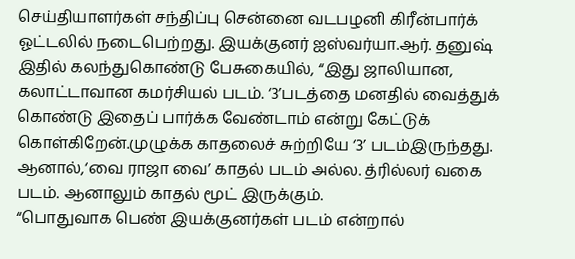செய்தியாளர்கள் சந்திப்பு சென்னை வடபழனி கிரீன்பார்க் ஓட்டலில் நடைபெற்றது. இயக்குனர் ஐஸ்வர்யா.ஆர். தனுஷ் இதில் கலந்துகொண்டு பேசுகையில், “இது ஜாலியான, கலாட்டாவான கமர்சியல் படம். ‘3’படத்தை மனதில் வைத்துக் கொண்டு இதைப் பார்க்க வேண்டாம் என்று கேட்டுக் கொள்கிறேன்.முழுக்க காதலைச் சுற்றியே ‘3’ படம்இருந்தது. ஆனால்,‘வை ராஜா வை’ காதல் படம் அல்ல. த்ரில்லர் வகை படம். ஆனாலும் காதல் மூட் இருக்கும்.
“பொதுவாக பெண் இயக்குனர்கள் படம் என்றால்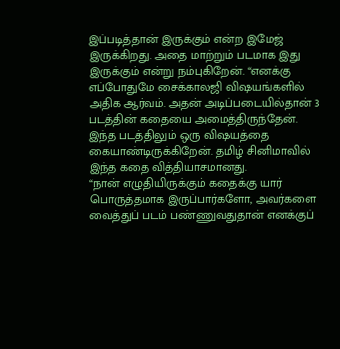இப்படித்தான் இருக்கும் என்ற இமேஜ் இருக்கிறது. அதை மாற்றும் படமாக இது இருக்கும் என்று நம்புகிறேன். “எனக்கு எப்போதுமே சைக்காலஜி விஷயங்களில் அதிக ஆர்வம். அதன் அடிப்படையில்தான் 3 படத்தின் கதையை அமைத்திருந்தேன். இந்த படத்திலும் ஒரு விஷயத்தை கையாண்டிருக்கிறேன். தமிழ் சினிமாவில் இந்த கதை வித்தியாசமானது.
“நான் எழுதியிருக்கும் கதைக்கு யார் பொருத்தமாக இருப்பார்களோ, அவர்களை வைத்துப் படம் பண்ணுவதுதான் எனக்குப்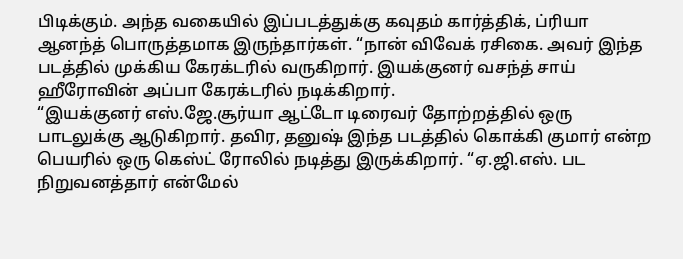பிடிக்கும். அந்த வகையில் இப்படத்துக்கு கவுதம் கார்த்திக், ப்ரியா ஆனந்த் பொருத்தமாக இருந்தார்கள். “நான் விவேக் ரசிகை. அவர் இந்த படத்தில் முக்கிய கேரக்டரில் வருகிறார். இயக்குனர் வசந்த் சாய் ஹீரோவின் அப்பா கேரக்டரில் நடிக்கிறார்.
“இயக்குனர் எஸ்.ஜே.சூர்யா ஆட்டோ டிரைவர் தோற்றத்தில் ஒரு பாடலுக்கு ஆடுகிறார். தவிர, தனுஷ் இந்த படத்தில் கொக்கி குமார் என்ற பெயரில் ஒரு கெஸ்ட் ரோலில் நடித்து இருக்கிறார். “ஏ.ஜி.எஸ். பட நிறுவனத்தார் என்மேல்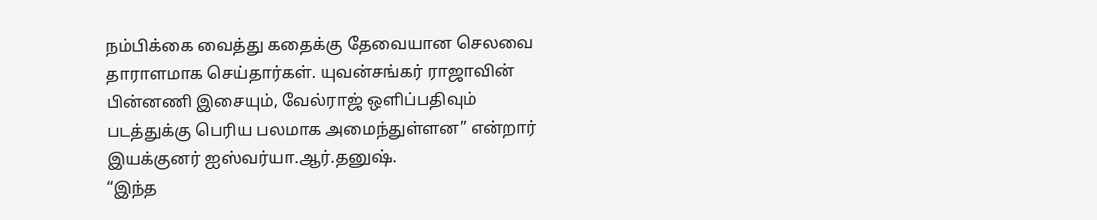நம்பிக்கை வைத்து கதைக்கு தேவையான செலவை தாராளமாக செய்தார்கள். யுவன்சங்கர் ராஜாவின் பின்னணி இசையும், வேல்ராஜ் ஒளிப்பதிவும் படத்துக்கு பெரிய பலமாக அமைந்துள்ளன” என்றார் இயக்குனர் ஐஸ்வர்யா.ஆர்.தனுஷ்.
“இந்த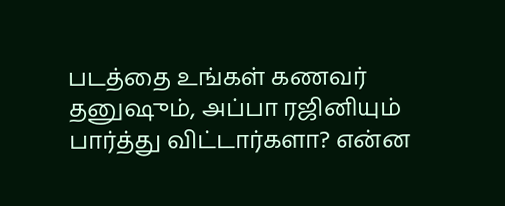படத்தை உங்கள் கணவர் தனுஷும், அப்பா ரஜினியும் பார்த்து விட்டார்களா? என்ன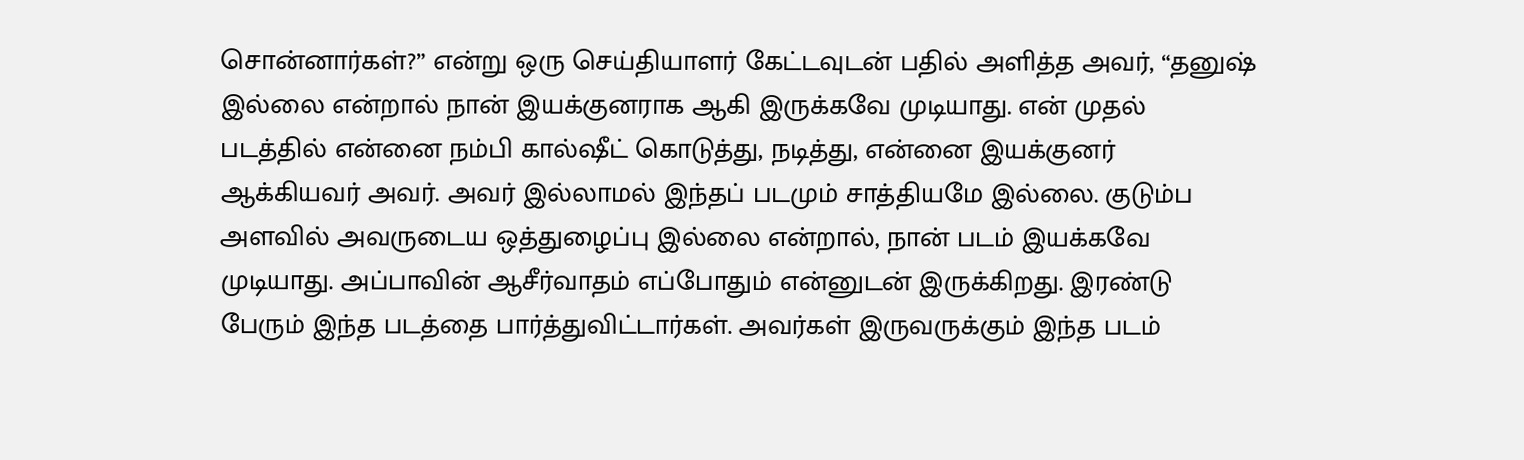சொன்னார்கள்?” என்று ஒரு செய்தியாளர் கேட்டவுடன் பதில் அளித்த அவர், “தனுஷ் இல்லை என்றால் நான் இயக்குனராக ஆகி இருக்கவே முடியாது. என் முதல் படத்தில் என்னை நம்பி கால்ஷீட் கொடுத்து, நடித்து, என்னை இயக்குனர் ஆக்கியவர் அவர். அவர் இல்லாமல் இந்தப் படமும் சாத்தியமே இல்லை. குடும்ப அளவில் அவருடைய ஒத்துழைப்பு இல்லை என்றால், நான் படம் இயக்கவே முடியாது. அப்பாவின் ஆசீர்வாதம் எப்போதும் என்னுடன் இருக்கிறது. இரண்டு பேரும் இந்த படத்தை பார்த்துவிட்டார்கள். அவர்கள் இருவருக்கும் இந்த படம்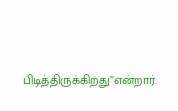பிடித்திருக்கிறது”என்றார்.